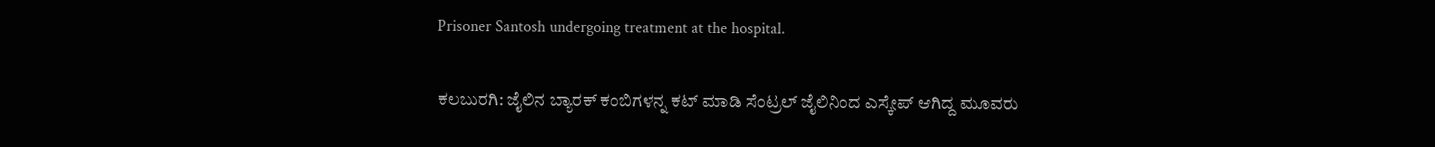Prisoner Santosh undergoing treatment at the hospital.

ಕಲಬುರಗಿ‌: ಜೈಲಿನ ಬ್ಯಾರಕ್ ಕಂಬಿಗಳನ್ನ ಕಟ್ ಮಾಡಿ ಸೆಂಟ್ರಲ್ ಜೈಲಿನಿಂದ ಎಸ್ಕೇಪ್ ಆಗಿದ್ದ ಮೂವರು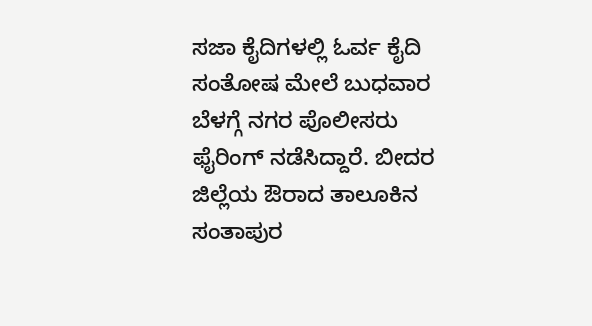ಸಜಾ ಕೈದಿಗಳಲ್ಲಿ ಓರ್ವ ಕೈದಿ ಸಂತೋಷ ಮೇಲೆ ಬುಧವಾರ ಬೆಳಗ್ಗೆ ನಗರ ಪೊಲೀಸರು ಫೈರಿಂಗ್ ನಡೆಸಿದ್ದಾರೆ. ಬೀದರ ಜಿಲ್ಲೆಯ ಔರಾದ ತಾಲೂಕಿನ ಸಂತಾಪುರ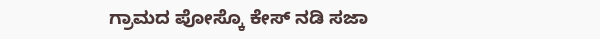ಗ್ರಾಮದ ಪೋಸ್ಕೊ ಕೇಸ್ ನಡಿ ಸಜಾ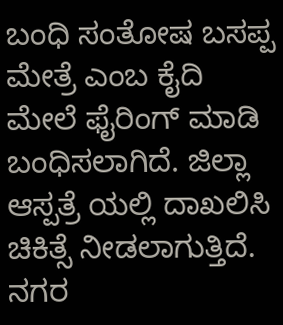ಬಂಧಿ ಸಂತೋಷ ಬಸಪ್ಪ ಮೇತ್ರೆ ಎಂಬ ಕೈದಿ ಮೇಲೆ ಫೈರಿಂಗ್ ಮಾಡಿ ಬಂಧಿಸಲಾಗಿದೆ. ಜಿಲ್ಲಾ ಆಸ್ಪತ್ರೆ ಯಲ್ಲಿ ದಾಖಲಿಸಿ ಚಿಕಿತ್ಸೆ ನೀಡಲಾಗುತ್ತಿದೆ. ನಗರ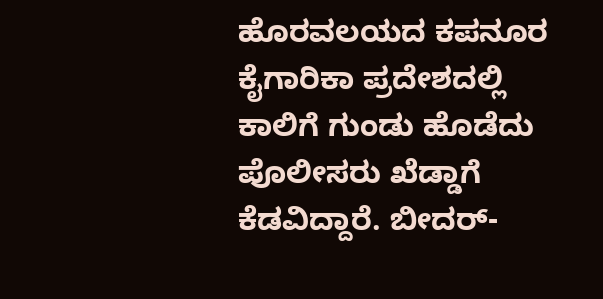ಹೊರವಲಯದ ಕಪನೂರ ಕೈಗಾರಿಕಾ ಪ್ರದೇಶದಲ್ಲಿ ಕಾಲಿಗೆ ಗುಂಡು ಹೊಡೆದು ಪೊಲೀಸರು ಖೆಡ್ಡಾಗೆ ಕೆಡವಿದ್ದಾರೆ. ಬೀದರ್-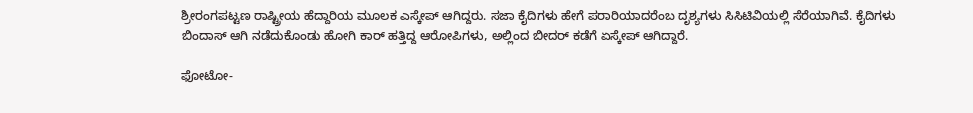ಶ್ರೀರಂಗಪಟ್ಟಣ ರಾಷ್ಟ್ರೀಯ ಹೆದ್ದಾರಿಯ ಮೂಲಕ ಎಸ್ಕೇಪ್ ಆಗಿದ್ದರು. ಸಜಾ ಕೈದಿಗಳು ಹೇಗೆ ಪರಾರಿಯಾದರೆಂಬ ದೃಶ್ಯಗಳು ಸಿಸಿಟಿವಿಯಲ್ಲಿ ಸೆರೆಯಾಗಿವೆ. ಕೈದಿಗಳು ಬಿಂದಾಸ್ ಆಗಿ ನಡೆದುಕೊಂಡು ಹೋಗಿ ಕಾರ್ ಹತ್ತಿದ್ದ ಆರೋಪಿಗಳು, ಅಲ್ಲಿಂದ ಬೀದರ್ ಕಡೆಗೆ ಏಸ್ಕೇಪ್ ಆಗಿದ್ದಾರೆ.

ಫೋಟೋ-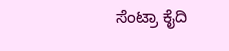ಸೆಂಟ್ರಾ ಕೈದಿ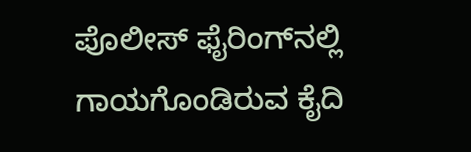ಪೊಲೀಸ್‌ ಫೈರಿಂಗ್‌ನಲ್ಲಿ ಗಾಯಗೊಂಡಿರುವ ಕೈದಿ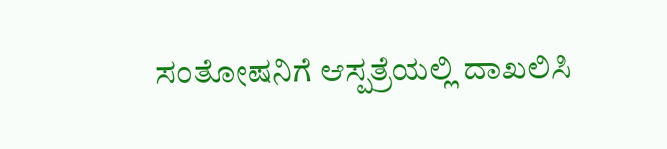ಸಂತೋಷನಿಗೆ ಆಸ್ಪತ್ರೆಯಲ್ಲಿ ದಾಖಲಿಸಿ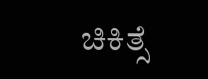ಚಿಕಿತ್ಸೆ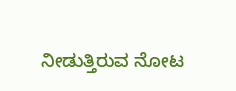ನೀಡುತ್ತಿರುವ ನೋಟ